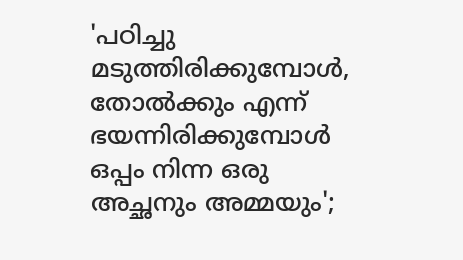'പഠിച്ചു മടുത്തിരിക്കുമ്പോള്‍, തോല്‍ക്കും എന്ന് ഭയന്നിരിക്കുമ്പോള്‍ ഒപ്പം നിന്ന ഒരു അച്ഛനും അമ്മയും';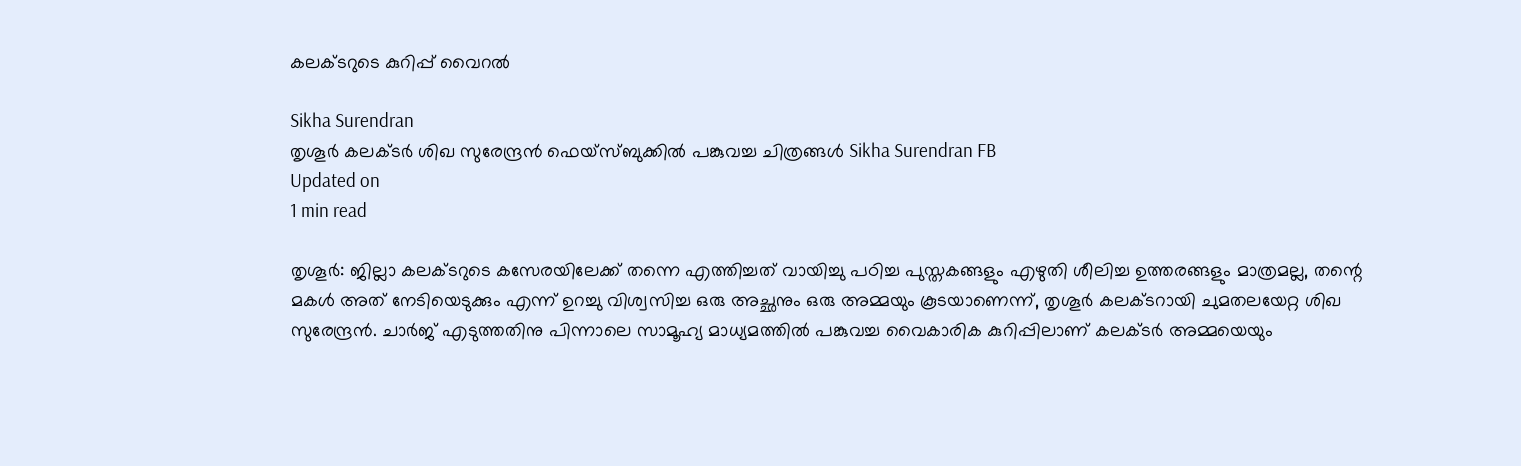കലക്ടറുടെ കുറിപ്പ് വൈറല്‍

Sikha Surendran
തൃശൂര്‍ കലക്ടര്‍ ശിഖ സുരേന്ദ്രന്‍ ഫെയ്‌സ്ബുക്കില്‍ പങ്കുവച്ച ചിത്രങ്ങള്‍ Sikha Surendran FB
Updated on
1 min read

തൃശൂര്‍: ജില്ലാ കലക്ടറുടെ കസേരയിലേക്ക് തന്നെ എത്തിച്ചത് വായിച്ചു പഠിച്ച പുസ്തകങ്ങളും എഴുതി ശീലിച്ച ഉത്തരങ്ങളും മാത്രമല്ല, തന്റെ മകള്‍ അത് നേടിയെടുക്കും എന്ന് ഉറച്ചു വിശ്വസിച്ച ഒരു അച്ഛനും ഒരു അമ്മയും കൂടയാണെന്ന്, തൃശൂര്‍ കലക്ടറായി ചുമതലയേറ്റ ശിഖ സുരേന്ദ്രന്‍. ചാര്‍ജ് എടുത്തതിനു പിന്നാലെ സാമൂഹ്യ മാധ്യമത്തില്‍ പങ്കുവച്ച വൈകാരിക കുറിപ്പിലാണ് കലക്ടര്‍ അമ്മയെയും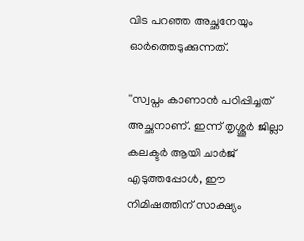വിട പറഞ്ഞ അച്ഛനേയും ഓര്‍ത്തെടുക്കുന്നത്.

''സ്വപ്നം കാണാന്‍ പഠിപ്പിച്ചത് അച്ഛനാണ്. ഇന്ന് തൃശ്ശൂര്‍ ജില്ലാ കലക്ടര്‍ ആയി ചാര്‍ജ് എടുത്തപ്പോള്‍, ഈ നിമിഷത്തിന് സാക്ഷ്യം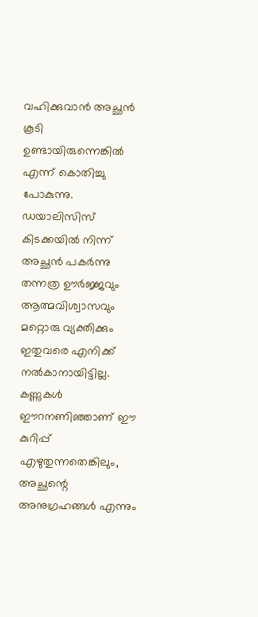വഹിക്കുവാന്‍ അച്ഛന്‍ കൂടി ഉണ്ടായിരുന്നെങ്കില്‍ എന്ന് കൊതിച്ചു പോകുന്നു. ഡയാലിസിസ് കിടക്കയില്‍ നിന്ന് അച്ഛന്‍ പകര്‍ന്നു തന്നത്ര ഊര്‍ജ്ജവും ആത്മവിശ്വാസവും മറ്റൊരു വ്യക്തിക്കും ഇതുവരെ എനിക്ക് നല്‍കാനായിട്ടില്ല. കണ്ണുകള്‍ ഈറനണിഞ്ഞാണ് ഈ കുറിപ്പ് എഴുതുന്നതെങ്കിലും, അച്ഛന്റെ അനുഗ്രഹങ്ങള്‍ എന്നും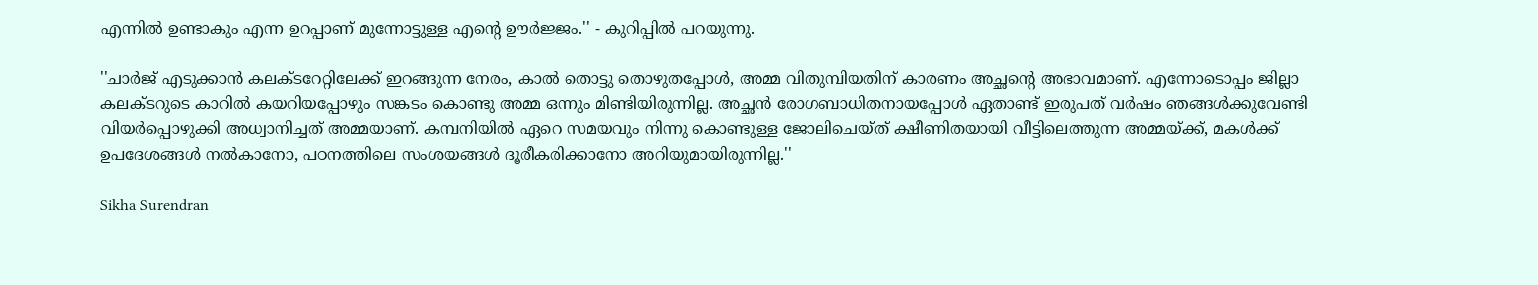എന്നില്‍ ഉണ്ടാകും എന്ന ഉറപ്പാണ് മുന്നോട്ടുള്ള എന്റെ ഊര്‍ജ്ജം.'' - കുറിപ്പില്‍ പറയുന്നു.

''ചാര്‍ജ് എടുക്കാന്‍ കലക്ടറേറ്റിലേക്ക് ഇറങ്ങുന്ന നേരം, കാല്‍ തൊട്ടു തൊഴുതപ്പോള്‍, അമ്മ വിതുമ്പിയതിന് കാരണം അച്ഛന്റെ അഭാവമാണ്. എന്നോടൊപ്പം ജില്ലാ കലക്ടറുടെ കാറില്‍ കയറിയപ്പോഴും സങ്കടം കൊണ്ടു അമ്മ ഒന്നും മിണ്ടിയിരുന്നില്ല. അച്ഛന്‍ രോഗബാധിതനായപ്പോള്‍ ഏതാണ്ട് ഇരുപത് വര്‍ഷം ഞങ്ങള്‍ക്കുവേണ്ടി വിയര്‍പ്പൊഴുക്കി അധ്വാനിച്ചത് അമ്മയാണ്. കമ്പനിയില്‍ ഏറെ സമയവും നിന്നു കൊണ്ടുള്ള ജോലിചെയ്ത് ക്ഷീണിതയായി വീട്ടിലെത്തുന്ന അമ്മയ്ക്ക്, മകള്‍ക്ക് ഉപദേശങ്ങള്‍ നല്‍കാനോ, പഠനത്തിലെ സംശയങ്ങള്‍ ദൂരീകരിക്കാനോ അറിയുമായിരുന്നില്ല.''

Sikha Surendran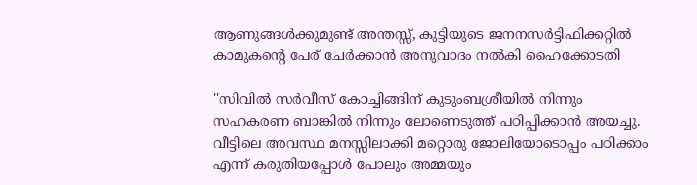ആണുങ്ങള്‍ക്കുമുണ്ട് അന്തസ്സ്, കുട്ടിയുടെ ജനനസര്‍ട്ടിഫിക്കറ്റില്‍ കാമുകന്റെ പേര് ചേര്‍ക്കാന്‍ അനുവാദം നല്‍കി ഹൈക്കോടതി

''സിവില്‍ സര്‍വീസ് കോച്ചിങ്ങിന് കുടുംബശ്രീയില്‍ നിന്നും സഹകരണ ബാങ്കില്‍ നിന്നും ലോണെടുത്ത് പഠിപ്പിക്കാന്‍ അയച്ചു. വീട്ടിലെ അവസ്ഥ മനസ്സിലാക്കി മറ്റൊരു ജോലിയോടൊപ്പം പഠിക്കാം എന്ന് കരുതിയപ്പോള്‍ പോലും അമ്മയും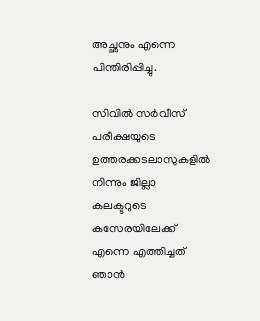അച്ഛനും എന്നെ പിന്തിരിപ്പിച്ചു.

സിവില്‍ സര്‍വീസ് പരീക്ഷയുടെ ഉത്തരക്കടലാസുകളില്‍ നിന്നും ജില്ലാ കലക്ടറുടെ കസേരയിലേക്ക് എന്നെ എത്തിച്ചത് ഞാന്‍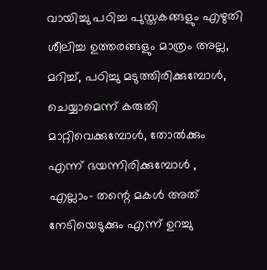വായിച്ചു പഠിച്ച പുസ്തകങ്ങളും എഴുതി ശീലിച്ച ഉത്തരങ്ങളും മാത്രം അല്ല, മറിച്ച്, പഠിച്ചു മടുത്തിരിക്കുമ്പോള്‍, ചെയ്യാമെന്ന് കരുതി മാറ്റിവെക്കുമ്പോള്‍, തോല്‍ക്കും എന്ന് ഭയന്നിരിക്കുമ്പോള്‍ , എല്ലാം- തന്റെ മകള്‍ അത് നേടിയെടുക്കും എന്ന് ഉറച്ചു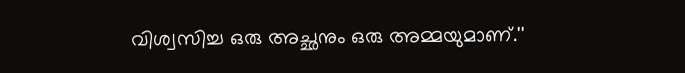വിശ്വസിച്ച ഒരു അച്ഛനും ഒരു അമ്മയുമാണ്.''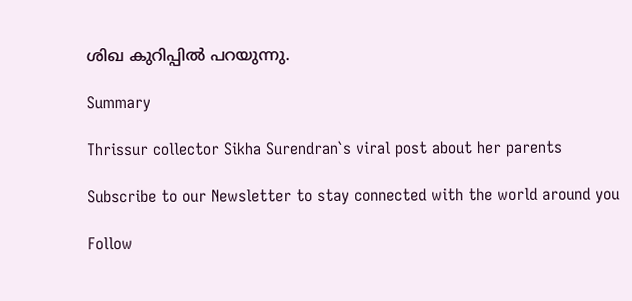ശിഖ കുറിപ്പില്‍ പറയുന്നു.

Summary

Thrissur collector Sikha Surendran`s viral post about her parents

Subscribe to our Newsletter to stay connected with the world around you

Follow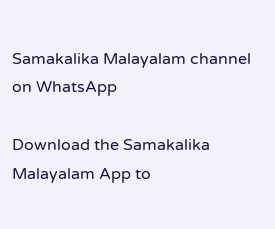Samakalika Malayalam channel on WhatsApp

Download the Samakalika Malayalam App to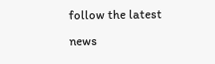follow the latest news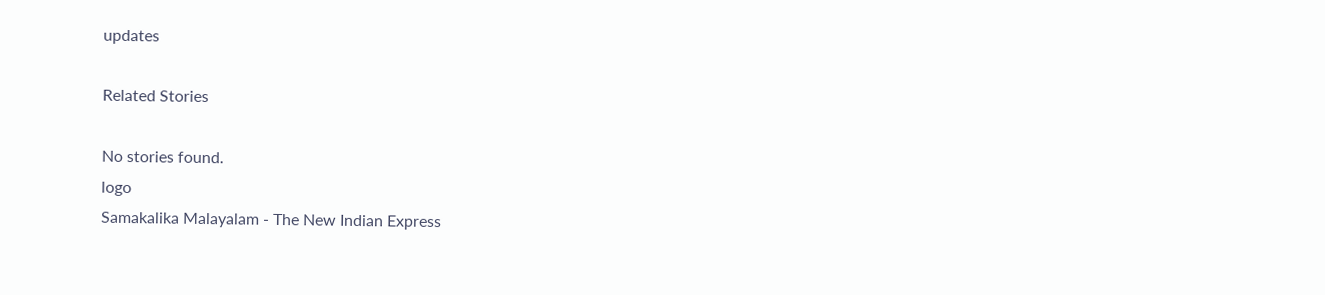updates

Related Stories

No stories found.
logo
Samakalika Malayalam - The New Indian Express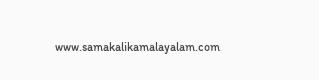www.samakalikamalayalam.com